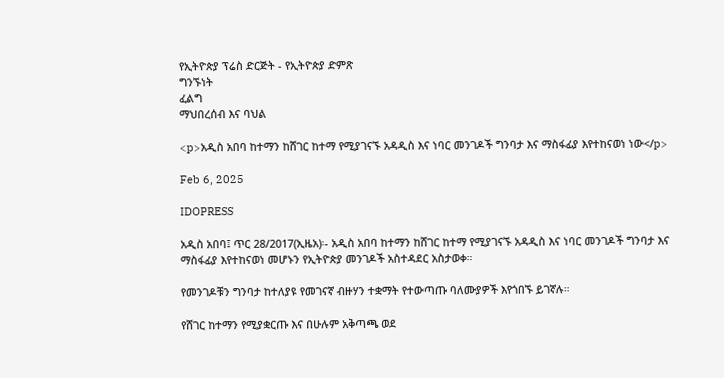የኢትዮጵያ ፕሬስ ድርጅት - የኢትዮጵያ ድምጽ
ግንኙነት
ፈልግ
ማህበረሰብ እና ባህል

<p>አዲስ አበባ ከተማን ከሸገር ከተማ የሚያገናኙ አዳዲስ እና ነባር መንገዶች ግንባታ እና ማስፋፊያ እየተከናወነ ነው</p>

Feb 6, 2025

IDOPRESS

አዲስ አበባ፤ ጥር 28/2017(ኢዜአ)፡- አዲስ አበባ ከተማን ከሸገር ከተማ የሚያገናኙ አዳዲስ እና ነባር መንገዶች ግንባታ እና ማስፋፊያ እየተከናወነ መሆኑን የኢትዮጵያ መንገዶች አስተዳደር አስታወቀ።

የመንገዶቹን ግንባታ ከተለያዩ የመገናኛ ብዙሃን ተቋማት የተውጣጡ ባለሙያዎች እየጎበኙ ይገኛሉ።

የሸገር ከተማን የሚያቋርጡ እና በሁሉም አቅጣጫ ወደ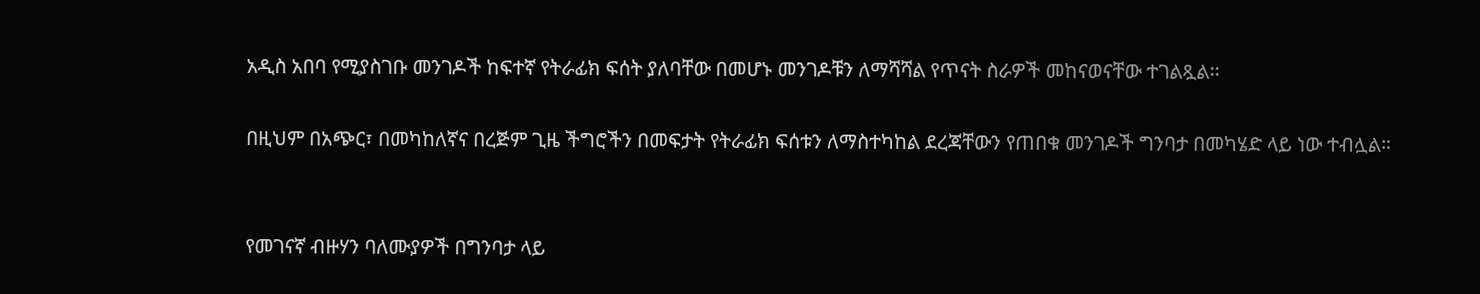አዲስ አበባ የሚያስገቡ መንገዶች ከፍተኛ የትራፊክ ፍሰት ያለባቸው በመሆኑ መንገዶቹን ለማሻሻል የጥናት ስራዎች መከናወናቸው ተገልጿል፡፡

በዚህም በአጭር፣ በመካከለኛና በረጅም ጊዜ ችግሮችን በመፍታት የትራፊክ ፍሰቱን ለማስተካከል ደረጃቸውን የጠበቁ መንገዶች ግንባታ በመካሄድ ላይ ነው ተብሏል።


የመገናኛ ብዙሃን ባለሙያዎች በግንባታ ላይ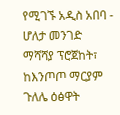የሚገኙ አዲስ አበባ - ሆለታ መንገድ ማሻሻያ ፕሮጀከት፣ ከእንጦጦ ማርያም ጉለሌ ዕፅዋት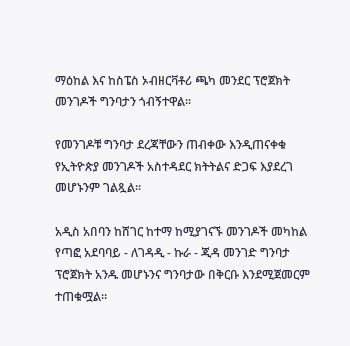ማዕከል እና ከስፔስ ኦብዘርቫቶሪ ጫካ መንደር ፕሮጀክት መንገዶች ግንባታን ጎብኝተዋል፡፡

የመንገዶቹ ግንባታ ደረጃቸውን ጠብቀው እንዲጠናቀቁ የኢትዮጵያ መንገዶች አስተዳደር ክትትልና ድጋፍ እያደረገ መሆኑንም ገልጿል።

አዲስ አበባን ከሸገር ከተማ ከሚያገናኙ መንገዶች መካከል የጣፎ አደባባይ - ለገዳዲ - ኩራ - ጂዳ መንገድ ግንባታ ፕሮጀክት አንዱ መሆኑንና ግንባታው በቅርቡ እንደሚጀመርም ተጠቁሟል።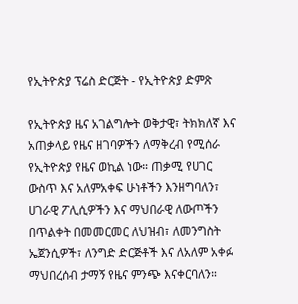የኢትዮጵያ ፕሬስ ድርጅት - የኢትዮጵያ ድምጽ

የኢትዮጵያ ዜና አገልግሎት ወቅታዊ፣ ትክክለኛ እና አጠቃላይ የዜና ዘገባዎችን ለማቅረብ የሚሰራ የኢትዮጵያ የዜና ወኪል ነው። ጠቃሚ የሀገር ውስጥ እና አለምአቀፍ ሁነቶችን እንዘግባለን፣ ሀገራዊ ፖሊሲዎችን እና ማህበራዊ ለውጦችን በጥልቀት በመመርመር ለህዝብ፣ ለመንግስት ኤጀንሲዎች፣ ለንግድ ድርጅቶች እና ለአለም አቀፉ ማህበረሰብ ታማኝ የዜና ምንጭ እናቀርባለን።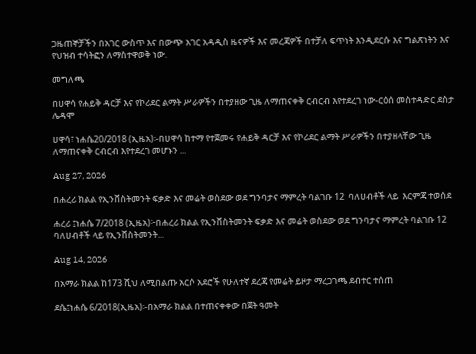ጋዜጠኞቻችን በአገር ውስጥ እና በውጭ አገር አዳዲስ ዜናዎች እና መረጃዎች በተቻለ ፍጥነት እንዲደርሱ እና ግልጽነትን እና የህዝብ ተሳትፎን ለማስተዋወቅ ነው.

መግለጫ

በሀዋሳ የሐይቅ ዳርቻ እና የኮሪደር ልማት ሥራዎችን በተያዘው ጊዜ ለማጠናቀቅ ርብርብ እየተደረገ ነው-ርዕሰ መስተዳድር ደስታ ሌዳሞ

ሀዋሳ፣ ነሐሴ20/2018 (ኢዜአ)፡-በሀዋሳ ከተማ የተጀመሩ የሐይቅ ዳርቻ እና የኮሪደር ልማት ሥራዎችን በተያዘላቸው ጊዜ ለማጠናቀቅ ርብርብ እየተደረገ መሆኑን ...

Aug 27, 2026

በሐረሪ ክልል የኢንቨስትመንት ፍቃድ እና መሬት ወስደው ወደ ግንባታና ማምረት ባልገቡ 12  ባለሀብቶች ላይ  እርምጃ ተወሰደ

ሐረሪ ፤ነሐሴ 7/2018 (ኢዜአ)፦በሐረሪ ክልል የኢንቨስትመንት ፍቃድ እና መሬት ወስደው ወደ ግንባታና ማምረት ባልገቡ 12 ባለሀብቶች ላይ የኢንቨስትመንት...

Aug 14, 2026

በአማራ ክልል ከ173 ሺህ ለሚበልጡ አርሶ አደሮች የሁለተኛ ደረጃ የመሬት ይዞታ ማረጋገጫ ደብተር ተሰጠ

ደሴ፤ነሐሴ 6/2018(ኢዜአ)፡-በአማራ ክልል በተጠናቀቀው በጀት ዓመት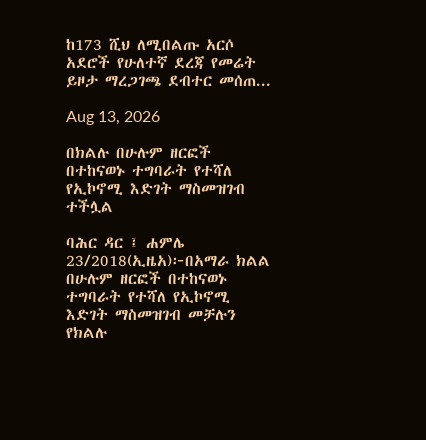ከ173 ሺህ ለሚበልጡ አርሶ አደሮች የሁለተኛ ደረጃ የመሬት ይዞታ ማረጋገጫ ደብተር መሰጠ...

Aug 13, 2026

በክልሉ በሁሉም ዘርፎች በተከናወኑ ተግባራት የተሻለ የኢኮኖሚ እድገት ማስመዝገብ ተችሏል

ባሕር ዳር ፤ ሐምሌ 23/2018(ኢዜአ)፦በአማራ ክልል በሁሉም ዘርፎች በተከናወኑ ተግባራት የተሻለ የኢኮኖሚ እድገት ማስመዝገብ መቻሉን የክልሉ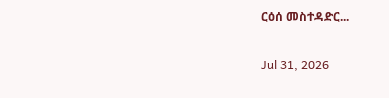ርዕሰ መስተዳድር...

Jul 31, 2026